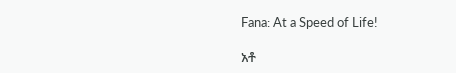Fana: At a Speed of Life!

አቶ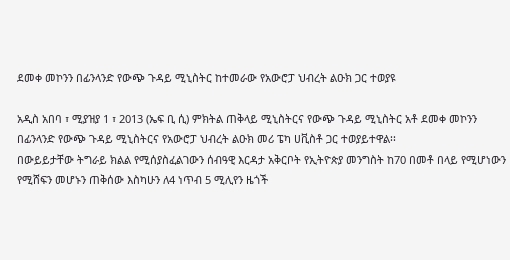ደመቀ መኮንን በፊንላንድ የውጭ ጉዳይ ሚኒስትር ከተመራው የአውሮፓ ህብረት ልዑክ ጋር ተወያዩ

አዲስ አበባ ፣ ሚያዝያ 1 ፣ 2013 (ኤፍ ቢ ሲ) ምክትል ጠቅላይ ሚኒስትርና የውጭ ጉዳይ ሚኒስትር አቶ ደመቀ መኮንን በፊንላንድ የውጭ ጉዳይ ሚኒስትርና የአውሮፓ ህብረት ልዑክ መሪ ፔካ ሀቪስቶ ጋር ተወያይተዋል፡፡
በውይይታቸው ትግራይ ክልል የሚሰያስፈልገውን ሰብዓዊ እርዳታ አቅርቦት የኢትዮጵያ መንግስት ከ70 በመቶ በላይ የሚሆነውን የሚሸፍን መሆኑን ጠቅሰው እስካሁን ለ4 ነጥብ 5 ሚሊየን ዜጎች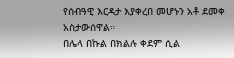የሰብዓዊ እርዳታ እያቀረበ መሆኑን አቶ ደመቀ አስታውሰዋል።
በሌላ በኩል በክልሉ ቀደም ሲል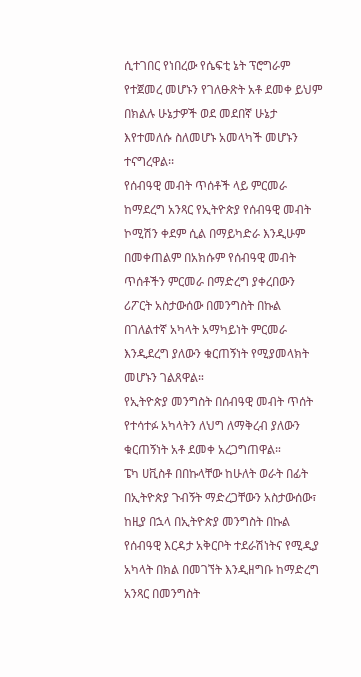ሲተገበር የነበረው የሴፍቲ ኔት ፕሮግራም የተጀመረ መሆኑን የገለፁጽት አቶ ደመቀ ይህም በክልሉ ሁኔታዎች ወደ መደበኛ ሁኔታ እየተመለሱ ስለመሆኑ አመላካች መሆኑን ተናግረዋል፡፡
የሰብዓዊ መብት ጥሰቶች ላይ ምርመራ ከማደረግ አንጻር የኢትዮጵያ የሰብዓዊ መብት ኮሚሽን ቀደም ሲል በማይካድራ እንዲሁም በመቀጠልም በአክሱም የሰብዓዊ መብት ጥሰቶችን ምርመራ በማድረግ ያቀረበውን ሪፖርት አስታውሰው በመንግስት በኩል በገለልተኛ አካላት አማካይነት ምርመራ እንዲደረግ ያለውን ቁርጠኝነት የሚያመላክት መሆኑን ገልጸዋል።
የኢትዮጵያ መንግስት በሰብዓዊ መብት ጥሰት የተሳተፉ አካላትን ለህግ ለማቅረብ ያለውን ቁርጠኝነት አቶ ደመቀ አረጋግጠዋል።
ፔካ ሀቪስቶ በበኩላቸው ከሁለት ወራት በፊት በኢትዮጵያ ጉብኝት ማድረጋቸውን አስታውሰው፣ ከዚያ በኋላ በኢትዮጵያ መንግስት በኩል የሰብዓዊ እርዳታ አቅርቦት ተደራሽነትና የሚዲያ አካላት በክል በመገኘት እንዲዘግቡ ከማድረግ አንጻር በመንግስት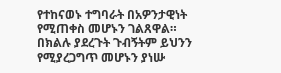የተከናወኑ ተግባራት በአዎንታዊነት የሚጠቀስ መሆኑን ገልጸዋል።
በክልሉ ያደረጉት ጉብኝትም ይህንን የሚያረጋግጥ መሆኑን ያነሡ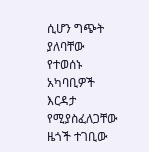ሲሆን ግጭት ያለባቸው የተወሰኑ አካባቢዎች እርዳታ የሚያስፈለጋቸው ዜጎች ተገቢው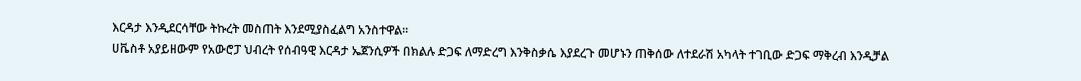እርዳታ እንዲደርሳቸው ትኩረት መስጠት እንደሚያስፈልግ አንስተዋል።
ሀቬስቶ አያይዘውም የአውሮፓ ህብረት የሰብዓዊ እርዳታ ኤጀንሲዎች በክልሉ ድጋፍ ለማድረግ እንቅስቃሴ እያደረጉ መሆኑን ጠቅሰው ለተደራሽ አካላት ተገቢው ድጋፍ ማቅረብ እንዲቻል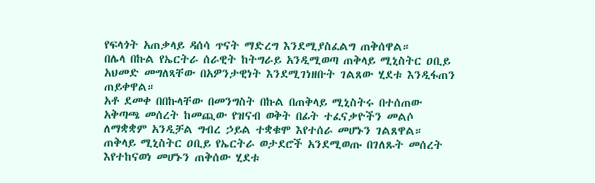የፍላጎት አጠቃላይ ዳሰሳ ጥናት ማድረግ እንደሚያስፈልግ ጠቅሰዋል።
በሌላ በኩል የኤርትራ ሰራዊት ከትግራይ አንዲሚወጣ ጠቅላይ ሚኒስትር ዐቢይ አህመድ መግለጻቸው በአዎንታዊነት እንደሚገነዘቡት ገልጸው ሂደቱ እንዲፋጠን ጠይቀዋል።
አቶ ደመቀ በበኩላቸው በመንግስት በኩል በጠቅላይ ሚኒስትሩ በተሰጠው አቅጣጫ መሰረት ከመጪው የዝናብ ወቅት በፊት ተፈናቃዮችን መልሶ ለማቋቋም አንዲቻል ግብረ ኃይል ተቋቁሞ እየተሰራ መሆኑን ገልጸዋል።
ጠቅላይ ሚኒስትር ዐቢይ የኤርትራ ወታደሮች አንደሚወጡ በገለጹት መሰረት እየተከናወነ መሆኑን ጠቅሰው ሂደቱ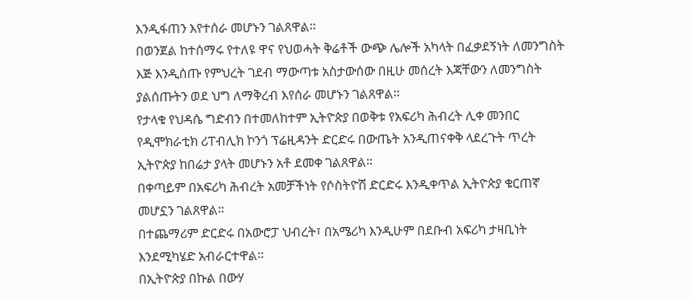እንዲፋጠን እየተሰራ መሆኑን ገልጸዋል።
በወንጀል ከተሰማሩ የተለዩ ዋና የህወሓት ቅሬቶች ውጭ ሌሎች አካላት በፈቃደኝነት ለመንግስት እጅ እንዲሰጡ የምህረት ገደብ ማውጣቱ አስታውሰው በዚሁ መሰረት እጃቸውን ለመንግስት ያልሰጡትን ወደ ህግ ለማቅረብ እየሰራ መሆኑን ገልጸዋል።
የታላቁ የህዳሴ ግድብን በተመለከተም ኢትዮጵያ በወቅቱ የአፍሪካ ሕብረት ሊቀ መንበር የዲሞክራቲክ ሪፐብሊክ ኮንጎ ፕሬዚዳንት ድርድሩ በውጤት አንዲጠናቀቅ ላደረጉት ጥረት ኢትዮጵያ ከበሬታ ያላት መሆኑን አቶ ደመቀ ገልጸዋል።
በቀጣይም በአፍሪካ ሕብረት አመቻችነት የሶስትዮሽ ድርድሩ እንዲቀጥል ኢትዮጵያ ቁርጠኛ መሆኗን ገልጸዋል።
በተጨማሪም ድርድሩ በአውሮፓ ህብረት፣ በአሜሪካ እንዲሁም በደቡብ አፍሪካ ታዛቢነት እንደሚካሄድ አብራርተዋል።
በኢትዮጵያ በኩል በውሃ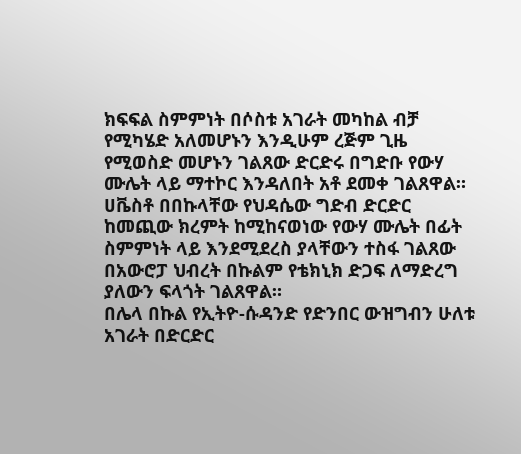ክፍፍል ስምምነት በሶስቱ አገራት መካከል ብቻ የሚካሄድ አለመሆኑን እንዲሁም ረጅም ጊዜ የሚወስድ መሆኑን ገልጸው ድርድሩ በግድቡ የውሃ ሙሌት ላይ ማተኮር እንዳለበት አቶ ደመቀ ገልጸዋል።
ሀቬስቶ በበኩላቸው የህዳሴው ግድብ ድርድር ከመጪው ክረምት ከሚከናወነው የውሃ ሙሌት በፊት ስምምነት ላይ እንደሚደረስ ያላቸውን ተስፋ ገልጸው በአውሮፓ ህብረት በኩልም የቴክኒክ ድጋፍ ለማድረግ ያለውን ፍላጎት ገልጸዋል።
በሌላ በኩል የኢትዮ-ሱዳንድ የድንበር ውዝግብን ሁለቱ አገራት በድርድር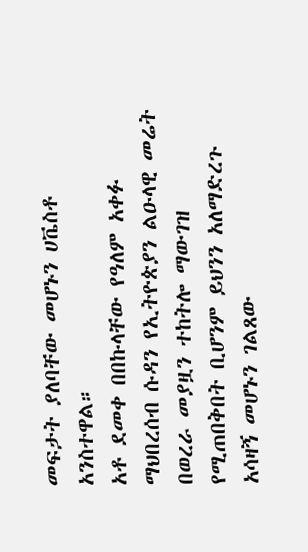መፍታት ያለባቸው መሆኑን ሀቬስቶ አንስተዋል።
አቶ ደመቀ በበኩላቸው የዓለም አቀፉ ማህበረሰብ ሱዳን የኢትዮጵያን ልዑላዊ መሬት በወረራ መያዟን ተከትሎ ማውገዝ የሚጠበቅበት ቢሆንም ይህንን አለማድረጉ አሳዛኝ መሆኑን ገልጸው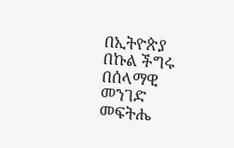በኢትዮጵያ በኩል ችግሩ በሰላማዊ መንገድ መፍትሔ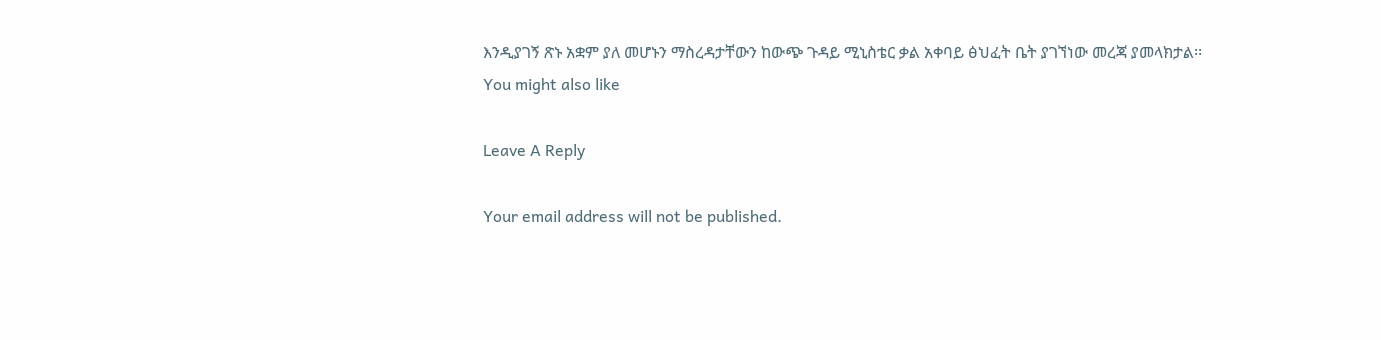እንዲያገኝ ጽኑ አቋም ያለ መሆኑን ማስረዳታቸውን ከውጭ ጉዳይ ሚኒስቴር ቃል አቀባይ ፅህፈት ቤት ያገኘነው መረጃ ያመላክታል፡፡
You might also like

Leave A Reply

Your email address will not be published.